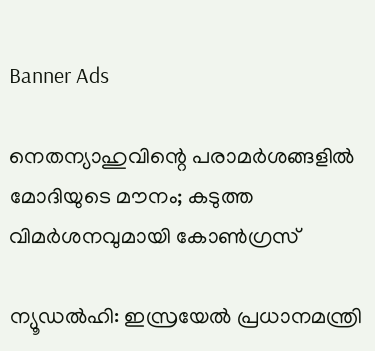Banner Ads

നെതന്യാഹുവിന്റെ പരാമർശങ്ങളിൽ മോദിയുടെ മൗനം; കടുത്ത വിമർശനവുമായി കോൺഗ്രസ്

ന്യൂഡൽഹി: ഇസ്രയേൽ പ്രധാനമന്ത്രി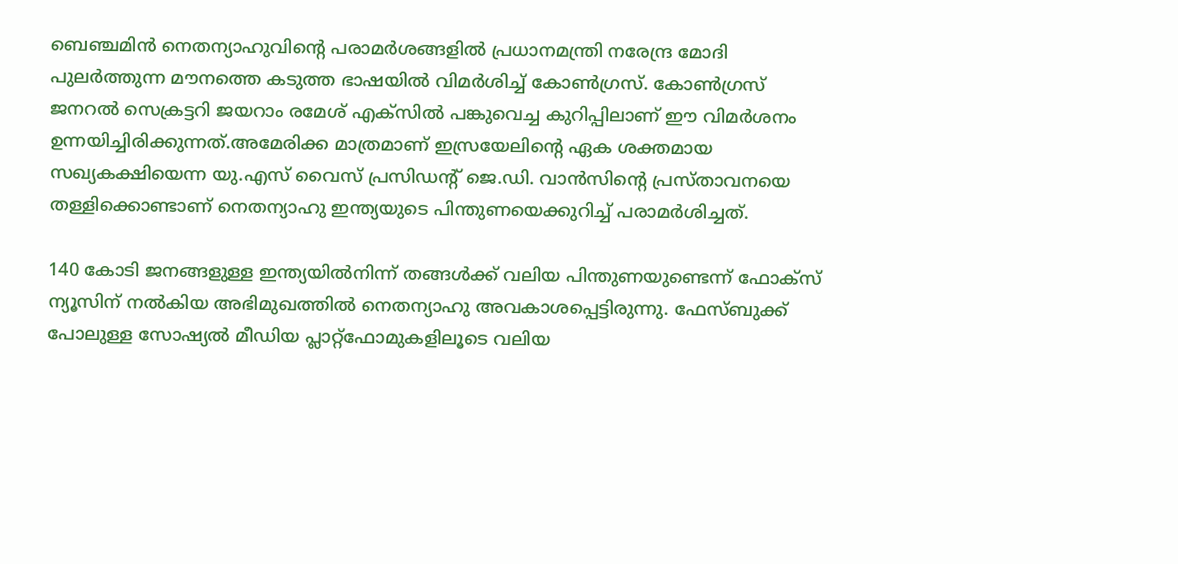ബെഞ്ചമിൻ നെതന്യാഹുവിന്റെ പരാമർശങ്ങളിൽ പ്രധാനമന്ത്രി നരേന്ദ്ര മോദി പുലർത്തുന്ന മൗനത്തെ കടുത്ത ഭാഷയിൽ വിമർശിച്ച് കോൺഗ്രസ്. കോൺഗ്രസ് ജനറൽ സെക്രട്ടറി ജയറാം രമേശ് എക്സിൽ പങ്കുവെച്ച കുറിപ്പിലാണ് ഈ വിമർശനം ഉന്നയിച്ചിരിക്കുന്നത്.അമേരിക്ക മാത്രമാണ് ഇസ്രയേലിന്റെ ഏക ശക്തമായ സഖ്യകക്ഷിയെന്ന യു.എസ് വൈസ് പ്രസിഡന്റ് ജെ.ഡി. വാൻസിന്റെ പ്രസ്താവനയെ തള്ളിക്കൊണ്ടാണ് നെതന്യാഹു ഇന്ത്യയുടെ പിന്തുണയെക്കുറിച്ച് പരാമർശിച്ചത്.

140 കോടി ജനങ്ങളുള്ള ഇന്ത്യയിൽനിന്ന് തങ്ങൾക്ക് വലിയ പിന്തുണയുണ്ടെന്ന് ഫോക്സ് ന്യൂസിന് നൽകിയ അഭിമുഖത്തിൽ നെതന്യാഹു അവകാശപ്പെട്ടിരുന്നു. ഫേസ്ബുക്ക് പോലുള്ള സോഷ്യൽ മീഡിയ പ്ലാറ്റ്‌ഫോമുകളിലൂടെ വലിയ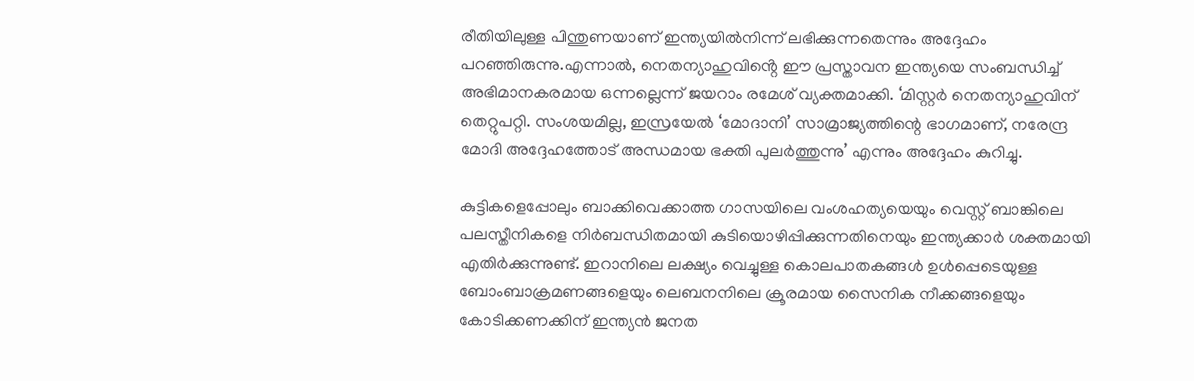രീതിയിലുള്ള പിന്തുണയാണ് ഇന്ത്യയിൽനിന്ന് ലഭിക്കുന്നതെന്നും അദ്ദേഹം പറഞ്ഞിരുന്നു.എന്നാൽ, നെതന്യാഹുവിൻ്റെ ഈ പ്രസ്താവന ഇന്ത്യയെ സംബന്ധിച്ച് അഭിമാനകരമായ ഒന്നല്ലെന്ന് ജയറാം രമേശ് വ്യക്തമാക്കി. ‘മിസ്റ്റർ നെതന്യാഹുവിന് തെറ്റുപറ്റി. സംശയമില്ല, ഇസ്രയേൽ ‘മോദാനി’ സാമ്രാജ്യത്തിന്റെ ഭാഗമാണ്, നരേന്ദ്ര മോദി അദ്ദേഹത്തോട് അന്ധമായ ഭക്തി പുലർത്തുന്നു’ എന്നും അദ്ദേഹം കുറിച്ചു.

കുട്ടികളെപ്പോലും ബാക്കിവെക്കാത്ത ഗാസയിലെ വംശഹത്യയെയും വെസ്റ്റ് ബാങ്കിലെ പലസ്തീനികളെ നിർബന്ധിതമായി കുടിയൊഴിപ്പിക്കുന്നതിനെയും ഇന്ത്യക്കാർ ശക്തമായി എതിർക്കുന്നുണ്ട്. ഇറാനിലെ ലക്ഷ്യം വെച്ചുള്ള കൊലപാതകങ്ങൾ ഉൾപ്പെടെയുള്ള ബോംബാക്രമണങ്ങളെയും ലെബനനിലെ ക്രൂരമായ സൈനിക നീക്കങ്ങളെയും കോടിക്കണക്കിന് ഇന്ത്യൻ ജനത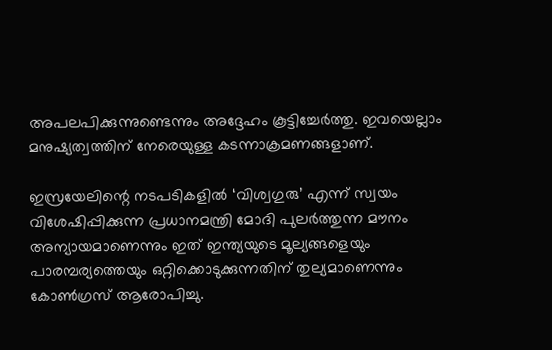അപലപിക്കുന്നുണ്ടെന്നും അദ്ദേഹം കൂട്ടിച്ചേർത്തു. ഇവയെല്ലാം മനുഷ്യത്വത്തിന് നേരെയുള്ള കടന്നാക്രമണങ്ങളാണ്.

ഇസ്രയേലിന്റെ നടപടികളിൽ ‘വിശ്വഗുരു’ എന്ന് സ്വയം വിശേഷിപ്പിക്കുന്ന പ്രധാനമന്ത്രി മോദി പുലർത്തുന്ന മൗനം അന്യായമാണെന്നും ഇത് ഇന്ത്യയുടെ മൂല്യങ്ങളെയും പാരമ്പര്യത്തെയും ഒറ്റിക്കൊടുക്കുന്നതിന് തുല്യമാണെന്നും കോൺഗ്രസ് ആരോപിച്ചു.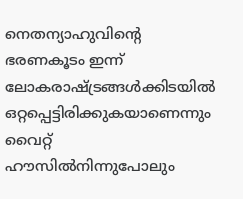നെതന്യാഹുവിന്റെ ഭരണകൂടം ഇന്ന് ലോകരാഷ്ട്രങ്ങൾക്കിടയിൽ ഒറ്റപ്പെട്ടിരിക്കുകയാണെന്നും വൈറ്റ് ഹൗസിൽനിന്നുപോലും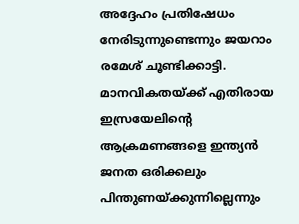അദ്ദേഹം പ്രതിഷേധം നേരിടുന്നുണ്ടെന്നും ജയറാം രമേശ് ചൂണ്ടിക്കാട്ടി. മാനവികതയ്ക്ക് എതിരായ ഇസ്രയേലിന്റെ ആക്രമണങ്ങളെ ഇന്ത്യൻ ജനത ഒരിക്കലും പിന്തുണയ്ക്കുന്നില്ലെന്നും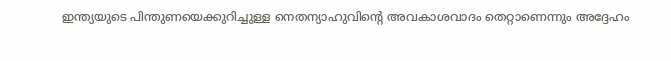ഇന്ത്യയുടെ പിന്തുണയെക്കുറിച്ചുള്ള നെതന്യാഹുവിന്റെ അവകാശവാദം തെറ്റാണെന്നും അദ്ദേഹം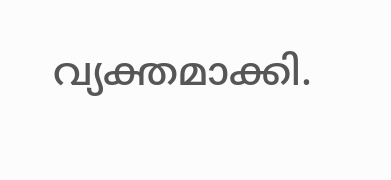വ്യക്തമാക്കി.